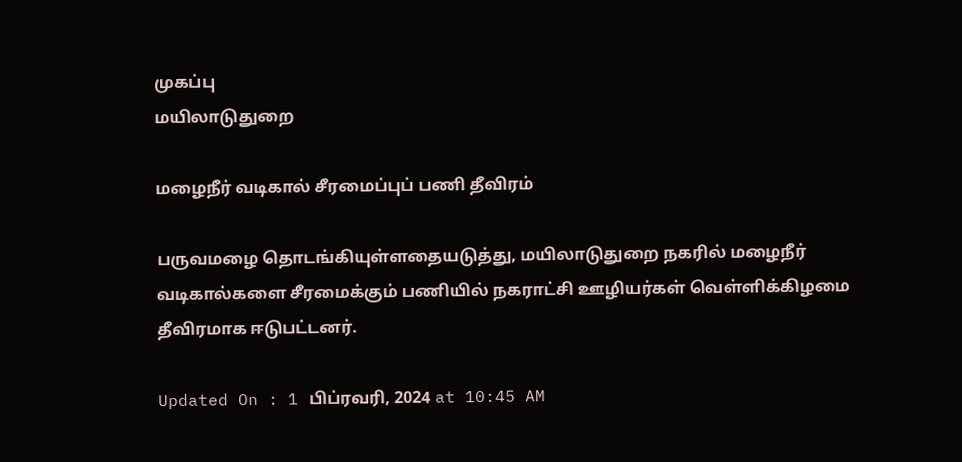முகப்பு
மயிலாடுதுறை

மழைநீர் வடிகால் சீரமைப்புப் பணி தீவிரம்

பருவமழை தொடங்கியுள்ளதையடுத்து, மயிலாடுதுறை நகரில் மழைநீர் வடிகால்களை சீரமைக்கும் பணியில் நகராட்சி ஊழியர்கள் வெள்ளிக்கிழமை தீவிரமாக ஈடுபட்டனர்.

Updated On : 1 பிப்ரவரி, 2024 at 10:45 AM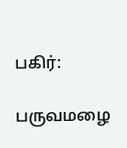பகிர்:

பருவமழை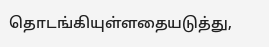தொடங்கியுள்ளதையடுத்து,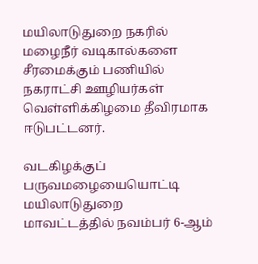மயிலாடுதுறை நகரில் மழைநீர் வடிகால்களை சீரமைக்கும் பணியில் நகராட்சி ஊழியர்கள் வெள்ளிக்கிழமை தீவிரமாக ஈடுபட்டனர்.

வடகிழக்குப் பருவமழையையொட்டி மயிலாடுதுறை மாவட்டத்தில் நவம்பர் 6-ஆம்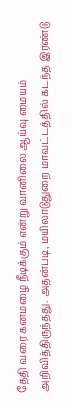தேதி வரை கனமழை நீடிக்கும் என்று வானிலை ஆய்வு மையம் அறிவித்திருந்தது. அதன்படி, மயிலாடுதுறை மாவட்டத்தில் கடந்த இரண்டு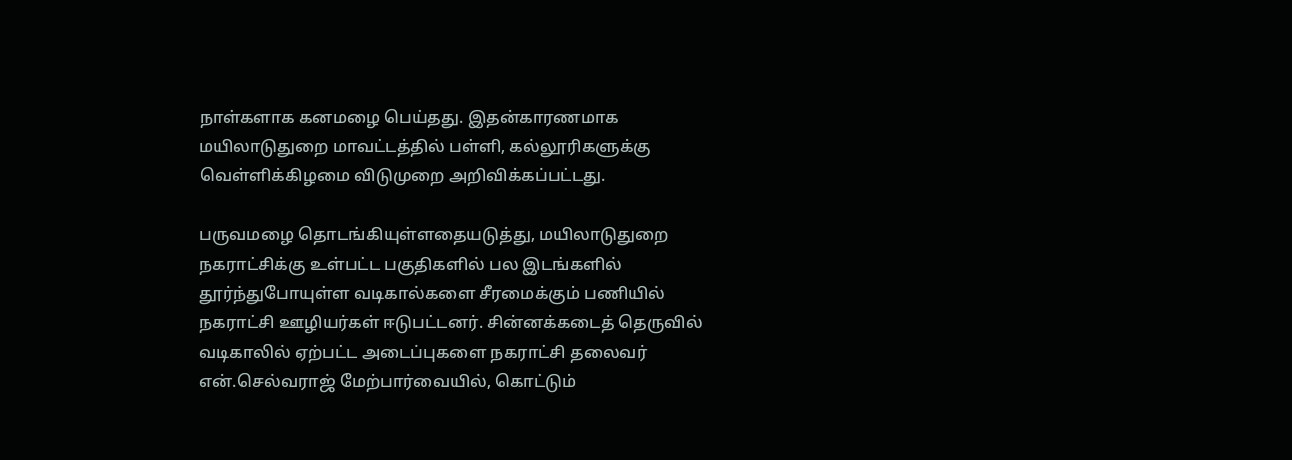நாள்களாக கனமழை பெய்தது. இதன்காரணமாக மயிலாடுதுறை மாவட்டத்தில் பள்ளி, கல்லூரிகளுக்கு வெள்ளிக்கிழமை விடுமுறை அறிவிக்கப்பட்டது.

பருவமழை தொடங்கியுள்ளதையடுத்து, மயிலாடுதுறை நகராட்சிக்கு உள்பட்ட பகுதிகளில் பல இடங்களில் தூர்ந்துபோயுள்ள வடிகால்களை சீரமைக்கும் பணியில் நகராட்சி ஊழியர்கள் ஈடுபட்டனர். சின்னக்கடைத் தெருவில் வடிகாலில் ஏற்பட்ட அடைப்புகளை நகராட்சி தலைவர் என்.செல்வராஜ் மேற்பார்வையில், கொட்டும்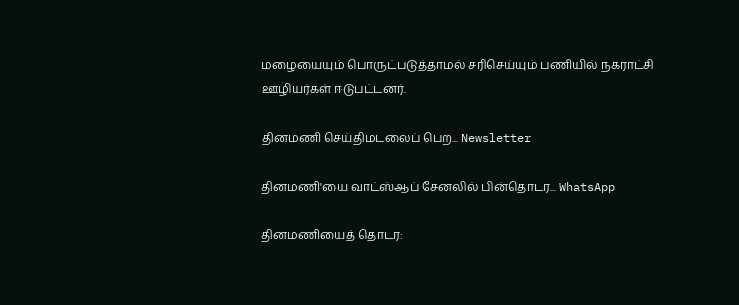மழையையும் பொருட்படுத்தாமல் சரிசெய்யும் பணியில் நகராட்சி ஊழியர்கள் ஈடுபட்டனர்.

தினமணி செய்திமடலைப் பெற... Newsletter

தினமணி'யை வாட்ஸ்ஆப் சேனலில் பின்தொடர... WhatsApp

தினமணியைத் தொடர: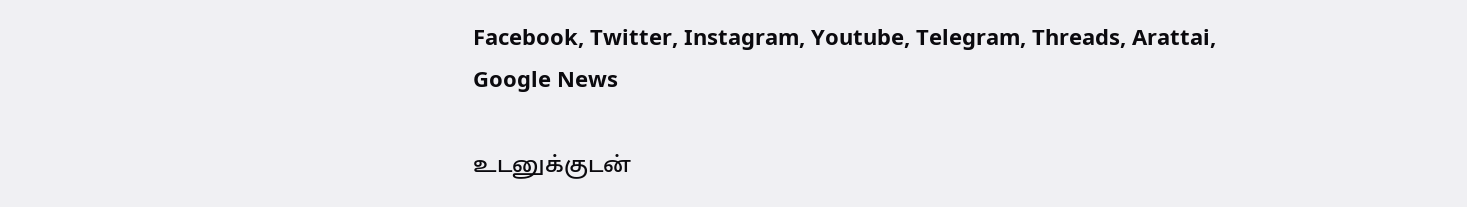Facebook, Twitter, Instagram, Youtube, Telegram, Threads, Arattai, Google News

உடனுக்குடன்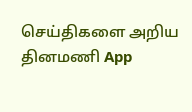செய்திகளை அறிய தினமணி App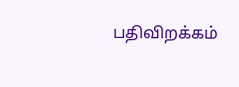பதிவிறக்கம்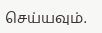செய்யவும்.